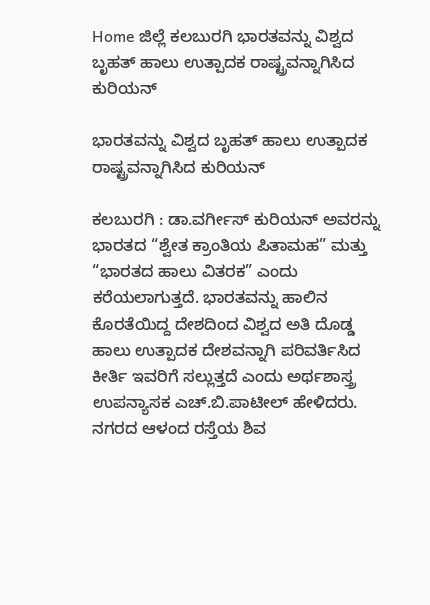Home ಜಿಲ್ಲೆ ಕಲಬುರಗಿ ಭಾರತವನ್ನು ವಿಶ್ವದ ಬೃಹತ್ ಹಾಲು ಉತ್ಪಾದಕ ರಾಷ್ಟ್ರವನ್ನಾಗಿಸಿದ ಕುರಿಯನ್

ಭಾರತವನ್ನು ವಿಶ್ವದ ಬೃಹತ್ ಹಾಲು ಉತ್ಪಾದಕ ರಾಷ್ಟ್ರವನ್ನಾಗಿಸಿದ ಕುರಿಯನ್

ಕಲಬುರಗಿ : ಡಾ.ವರ್ಗೀಸ್ ಕುರಿಯನ್ ಅವರನ್ನು ಭಾರತದ “ಶ್ವೇತ ಕ್ರಾಂತಿಯ ಪಿತಾಮಹ” ಮತ್ತು “ಭಾರತದ ಹಾಲು ವಿತರಕ” ಎಂದು ಕರೆಯಲಾಗುತ್ತದೆ. ಭಾರತವನ್ನು ಹಾಲಿನ ಕೊರತೆಯಿದ್ದ ದೇಶದಿಂದ ವಿಶ್ವದ ಅತಿ ದೊಡ್ಡ ಹಾಲು ಉತ್ಪಾದಕ ದೇಶವನ್ನಾಗಿ ಪರಿವರ್ತಿಸಿದ ಕೀರ್ತಿ ಇವರಿಗೆ ಸಲ್ಲುತ್ತದೆ ಎಂದು ಅರ್ಥಶಾಸ್ತ್ರ ಉಪನ್ಯಾಸಕ ಎಚ್.ಬಿ.ಪಾಟೀಲ್ ಹೇಳಿದರು. ನಗರದ ಆಳಂದ ರಸ್ತೆಯ ಶಿವ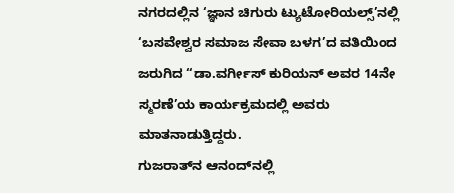ನಗರದಲ್ಲಿನ ‘ಜ್ಞಾನ ಚಿಗುರು ಟ್ಯುಟೋರಿಯಲ್ಸ್’ನಲ್ಲಿ ‘ಬಸವೇಶ್ವರ ಸಮಾಜ ಸೇವಾ ಬಳಗ’ದ ವತಿಯಿಂದ ಜರುಗಿದ “ಡಾ.ವರ್ಗೀಸ್ ಕುರಿಯನ್ ಅವರ 14ನೇ ಸ್ಮರಣೆ’ಯ ಕಾರ್ಯಕ್ರಮದಲ್ಲಿ ಅವರು ಮಾತನಾಡುತ್ತಿದ್ದರು.
ಗುಜರಾತ್‍ನ ಆನಂದ್‍ನಲ್ಲಿ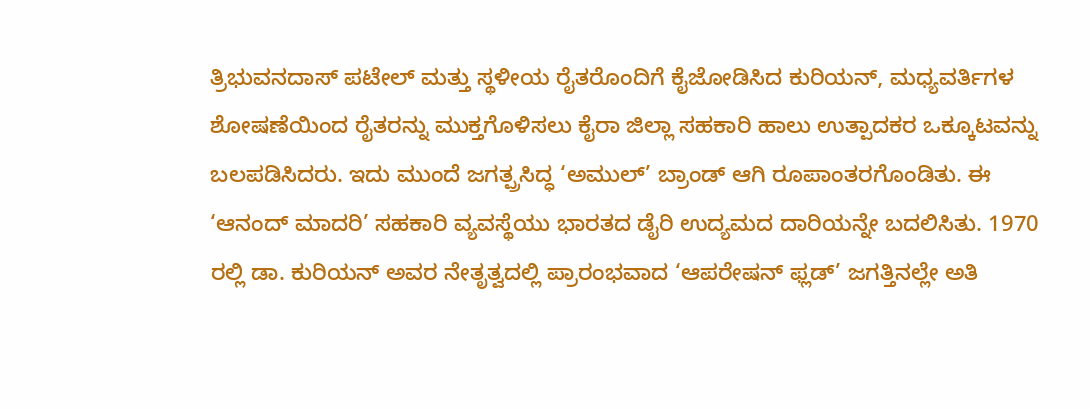ತ್ರಿಭುವನದಾಸ್ ಪಟೇಲ್ ಮತ್ತು ಸ್ಥಳೀಯ ರೈತರೊಂದಿಗೆ ಕೈಜೋಡಿಸಿದ ಕುರಿಯನ್, ಮಧ್ಯವರ್ತಿಗಳ ಶೋಷಣೆಯಿಂದ ರೈತರನ್ನು ಮುಕ್ತಗೊಳಿಸಲು ಕೈರಾ ಜಿಲ್ಲಾ ಸಹಕಾರಿ ಹಾಲು ಉತ್ಪಾದಕರ ಒಕ್ಕೂಟವನ್ನು ಬಲಪಡಿಸಿದರು. ಇದು ಮುಂದೆ ಜಗತ್ಪ್ರಸಿದ್ಧ ‘ಅಮುಲ್’ ಬ್ರಾಂಡ್ ಆಗಿ ರೂಪಾಂತರಗೊಂಡಿತು. ಈ ‘ಆನಂದ್ ಮಾದರಿ’ ಸಹಕಾರಿ ವ್ಯವಸ್ಥೆಯು ಭಾರತದ ಡೈರಿ ಉದ್ಯಮದ ದಾರಿಯನ್ನೇ ಬದಲಿಸಿತು. 1970 ರಲ್ಲಿ ಡಾ. ಕುರಿಯನ್ ಅವರ ನೇತೃತ್ವದಲ್ಲಿ ಪ್ರಾರಂಭವಾದ ‘ಆಪರೇಷನ್ ಫ್ಲಡ್’ ಜಗತ್ತಿನಲ್ಲೇ ಅತಿ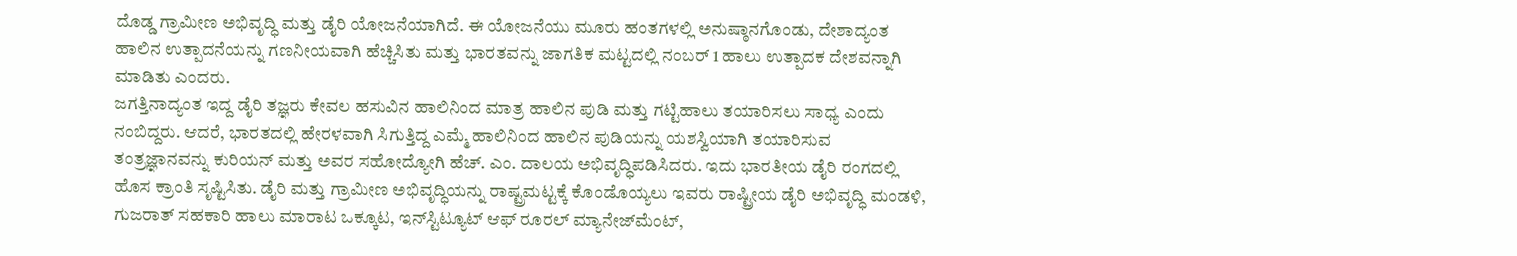ದೊಡ್ಡ ಗ್ರಾಮೀಣ ಅಭಿವೃದ್ಧಿ ಮತ್ತು ಡೈರಿ ಯೋಜನೆಯಾಗಿದೆ. ಈ ಯೋಜನೆಯು ಮೂರು ಹಂತಗಳಲ್ಲಿ ಅನುಷ್ಠಾನಗೊಂಡು, ದೇಶಾದ್ಯಂತ ಹಾಲಿನ ಉತ್ಪಾದನೆಯನ್ನು ಗಣನೀಯವಾಗಿ ಹೆಚ್ಚಿಸಿತು ಮತ್ತು ಭಾರತವನ್ನು ಜಾಗತಿಕ ಮಟ್ಟದಲ್ಲಿ ನಂಬರ್ 1 ಹಾಲು ಉತ್ಪಾದಕ ದೇಶವನ್ನಾಗಿ ಮಾಡಿತು ಎಂದರು.
ಜಗತ್ತಿನಾದ್ಯಂತ ಇದ್ದ ಡೈರಿ ತಜ್ಞರು ಕೇವಲ ಹಸುವಿನ ಹಾಲಿನಿಂದ ಮಾತ್ರ ಹಾಲಿನ ಪುಡಿ ಮತ್ತು ಗಟ್ಟಿಹಾಲು ತಯಾರಿಸಲು ಸಾಧ್ಯ ಎಂದು ನಂಬಿದ್ದರು. ಆದರೆ, ಭಾರತದಲ್ಲಿ ಹೇರಳವಾಗಿ ಸಿಗುತ್ತಿದ್ದ ಎಮ್ಮೆ ಹಾಲಿನಿಂದ ಹಾಲಿನ ಪುಡಿಯನ್ನು ಯಶಸ್ವಿಯಾಗಿ ತಯಾರಿಸುವ ತಂತ್ರಜ್ಞಾನವನ್ನು ಕುರಿಯನ್ ಮತ್ತು ಅವರ ಸಹೋದ್ಯೋಗಿ ಹೆಚ್. ಎಂ. ದಾಲಯ ಅಭಿವೃದ್ಧಿಪಡಿಸಿದರು. ಇದು ಭಾರತೀಯ ಡೈರಿ ರಂಗದಲ್ಲಿ ಹೊಸ ಕ್ರಾಂತಿ ಸೃಷ್ಟಿಸಿತು. ಡೈರಿ ಮತ್ತು ಗ್ರಾಮೀಣ ಅಭಿವೃದ್ಧಿಯನ್ನು ರಾಷ್ಟ್ರಮಟ್ಟಕ್ಕೆ ಕೊಂಡೊಯ್ಯಲು ಇವರು ರಾಷ್ಟ್ರೀಯ ಡೈರಿ ಅಭಿವೃದ್ಧಿ ಮಂಡಳಿ, ಗುಜರಾತ್ ಸಹಕಾರಿ ಹಾಲು ಮಾರಾಟ ಒಕ್ಕೂಟ, ಇನ್‍ಸ್ಟಿಟ್ಯೂಟ್ ಆಫ್ ರೂರಲ್ ಮ್ಯಾನೇಜ್‍ಮೆಂಟ್,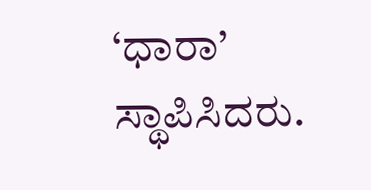‘ಧಾರಾ’ ಸ್ಥಾಪಿಸಿದರು.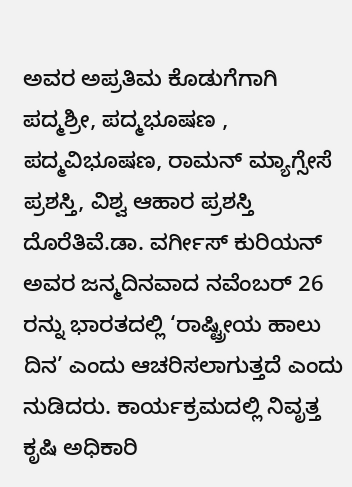ಅವರ ಅಪ್ರತಿಮ ಕೊಡುಗೆಗಾಗಿ ಪದ್ಮಶ್ರೀ, ಪದ್ಮಭೂಷಣ , ಪದ್ಮವಿಭೂಷಣ, ರಾಮನ್ ಮ್ಯಾಗ್ಸೇಸೆ ಪ್ರಶಸ್ತಿ, ವಿಶ್ವ ಆಹಾರ ಪ್ರಶಸ್ತಿ ದೊರೆತಿವೆ.ಡಾ. ವರ್ಗೀಸ್ ಕುರಿಯನ್ ಅವರ ಜನ್ಮದಿನವಾದ ನವೆಂಬರ್ 26 ರನ್ನು ಭಾರತದಲ್ಲಿ ‘ರಾಷ್ಟ್ರೀಯ ಹಾಲು ದಿನ’ ಎಂದು ಆಚರಿಸಲಾಗುತ್ತದೆ ಎಂದು ನುಡಿದರು. ಕಾರ್ಯಕ್ರಮದಲ್ಲಿ ನಿವೃತ್ತ ಕೃಷಿ ಅಧಿಕಾರಿ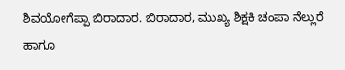ಶಿವಯೋಗೆಪ್ಪಾ ಬಿರಾದಾರ. ಬಿರಾದಾರ, ಮುಖ್ಯ ಶಿಕ್ಷಕಿ ಚಂಪಾ ನೆಲ್ಲುರೆ ಹಾಗೂ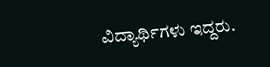ವಿದ್ಯಾರ್ಥಿಗಳು ಇದ್ದರು.